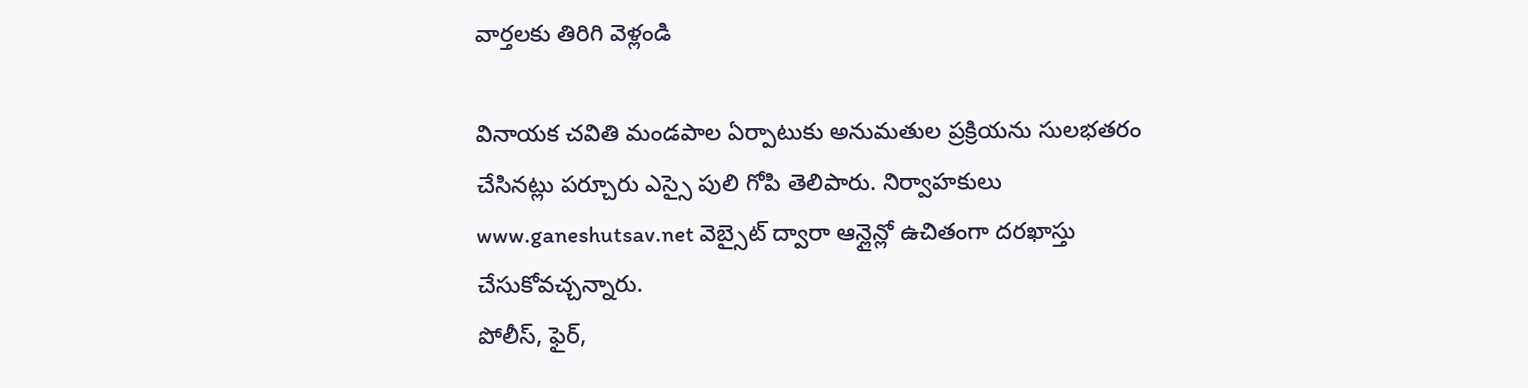వార్తలకు తిరిగి వెళ్లండి

వినాయక చవితి మండపాల ఏర్పాటుకు అనుమతుల ప్రక్రియను సులభతరం చేసినట్లు పర్చూరు ఎస్సై పులి గోపి తెలిపారు. నిర్వాహకులు www.ganeshutsav.net వెబ్సైట్ ద్వారా ఆన్లైన్లో ఉచితంగా దరఖాస్తు చేసుకోవచ్చన్నారు.
పోలీస్, ఫైర్,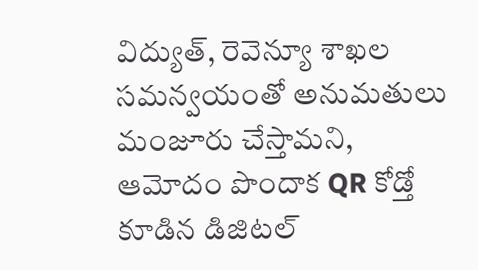విద్యుత్, రెవెన్యూ శాఖల సమన్వయంతో అనుమతులు మంజూరు చేస్తామని, ఆమోదం పొందాక QR కోడ్తో కూడిన డిజిటల్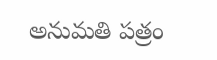అనుమతి పత్రం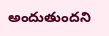అందుతుందని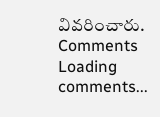వివరించారు.
Comments
Loading comments...